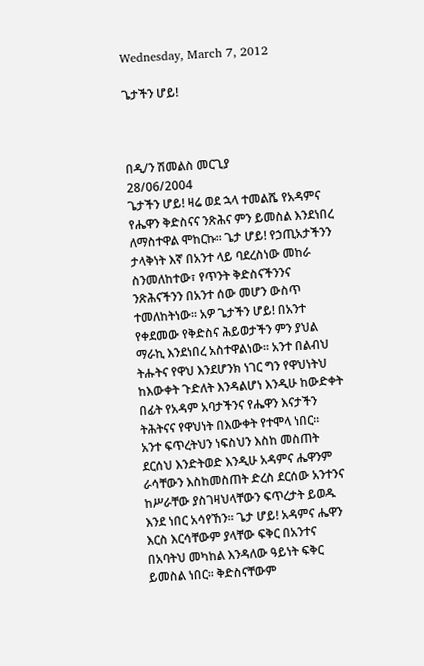Wednesday, March 7, 2012

ጌታችን ሆይ!



በዲ/ን ሽመልስ መርጊያ
28/06/2004
ጌታችን ሆይ! ዛሬ ወደ ኋላ ተመልሼ የአዳምና የሔዋን ቅድስናና ንጽሕና ምን ይመስል እንደነበረ ለማስተዋል ሞከርኩ፡፡ ጌታ ሆይ! የኃጢአታችንን ታላቅነት እኛ በአንተ ላይ ባደረስነው መከራ ስንመለከተው፣ የጥንት ቅድስናችንንና ንጽሕናችንን በአንተ ሰው መሆን ውስጥ ተመለከትነው፡፡ አዎ ጌታችን ሆይ! በአንተ የቀደመው የቅድስና ሕይወታችን ምን ያህል ማራኪ እንደነበረ አስተዋልነው፡፡ አንተ በልብህ ትሑትና የዋህ እንደሆንክ ነገር ግን የዋህነትህ ከእውቀት ጉድለት እንዳልሆነ እንዲሁ ከውድቀት በፊት የአዳም አባታችንና የሔዋን እናታችን ትሕትናና የዋህነት በእውቀት የተሞላ ነበር፡፡
አንተ ፍጥረትህን ነፍስህን እስከ መስጠት ደርሰህ እንድትወድ እንዲሁ አዳምና ሔዋንም ራሳቸውን እስከመስጠት ድረስ ደርሰው አንተንና ከሥራቸው ያስገዛህላቸውን ፍጥረታት ይወዱ እንደ ነበር አሳየኸን፡፡ ጌታ ሆይ! አዳምና ሔዋን እርስ እርሳቸውም ያላቸው ፍቅር በአንተና በአባትህ መካከል እንዳለው ዓይነት ፍቅር ይመስል ነበር፡፡ ቅድስናቸውም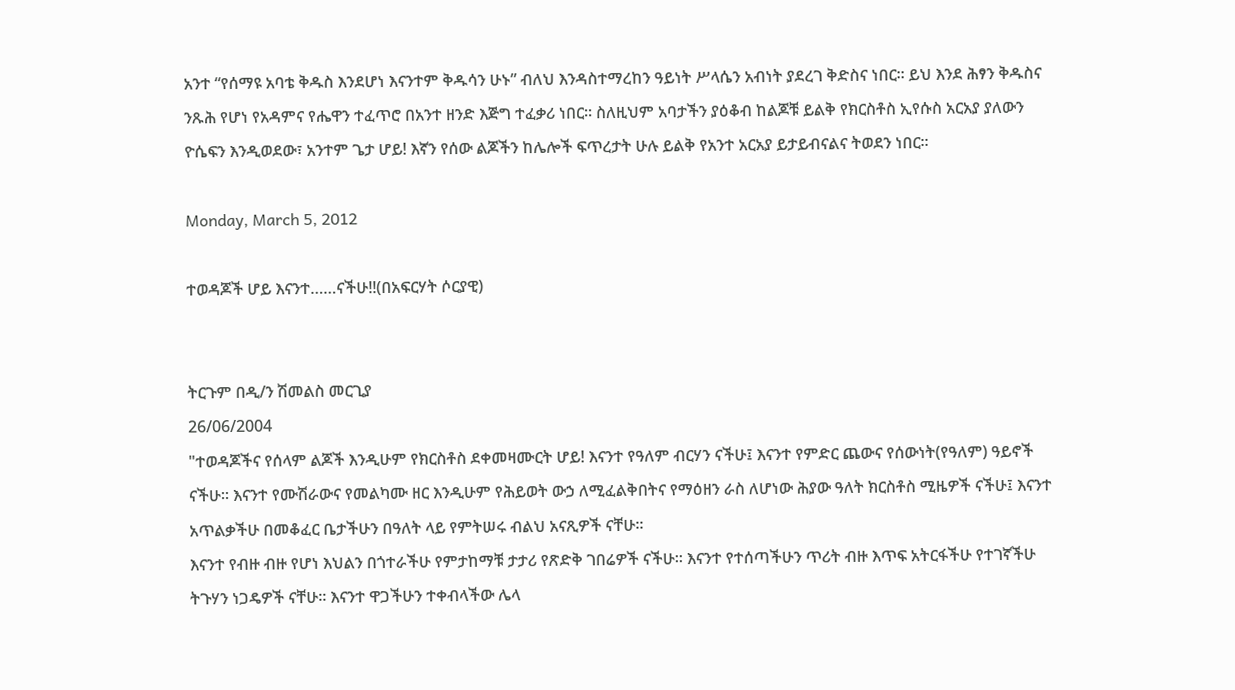አንተ “የሰማዩ አባቴ ቅዱስ እንደሆነ እናንተም ቅዱሳን ሁኑ” ብለህ እንዳስተማረከን ዓይነት ሥላሴን አብነት ያደረገ ቅድስና ነበር፡፡ ይህ እንደ ሕፃን ቅዱስና ንጹሕ የሆነ የአዳምና የሔዋን ተፈጥሮ በአንተ ዘንድ እጅግ ተፈቃሪ ነበር፡፡ ስለዚህም አባታችን ያዕቆብ ከልጆቹ ይልቅ የክርስቶስ ኢየሱስ አርአያ ያለውን ዮሴፍን እንዲወደው፣ አንተም ጌታ ሆይ! እኛን የሰው ልጆችን ከሌሎች ፍጥረታት ሁሉ ይልቅ የአንተ አርአያ ይታይብናልና ትወደን ነበር፡፡

Monday, March 5, 2012

ተወዳጆች ሆይ እናንተ……ናችሁ!!(በአፍርሃት ሶርያዊ)


ትርጉም በዲ/ን ሽመልስ መርጊያ
26/06/2004
"ተወዳጆችና የሰላም ልጆች እንዲሁም የክርስቶስ ደቀመዛሙርት ሆይ! እናንተ የዓለም ብርሃን ናችሁ፤ እናንተ የምድር ጨውና የሰውነት(የዓለም) ዓይኖች ናችሁ፡፡ እናንተ የሙሽራውና የመልካሙ ዘር እንዲሁም የሕይወት ውኃ ለሚፈልቅበትና የማዕዘን ራስ ለሆነው ሕያው ዓለት ክርስቶስ ሚዜዎች ናችሁ፤ እናንተ አጥልቃችሁ በመቆፈር ቤታችሁን በዓለት ላይ የምትሠሩ ብልህ አናጺዎች ናቸሁ፡፡
እናንተ የብዙ ብዙ የሆነ እህልን በጎተራችሁ የምታከማቹ ታታሪ የጽድቅ ገበሬዎች ናችሁ፡፡ እናንተ የተሰጣችሁን ጥሪት ብዙ እጥፍ አትርፋችሁ የተገኛችሁ ትጉሃን ነጋዴዎች ናቸሁ፡፡ እናንተ ዋጋችሁን ተቀብላችው ሌላ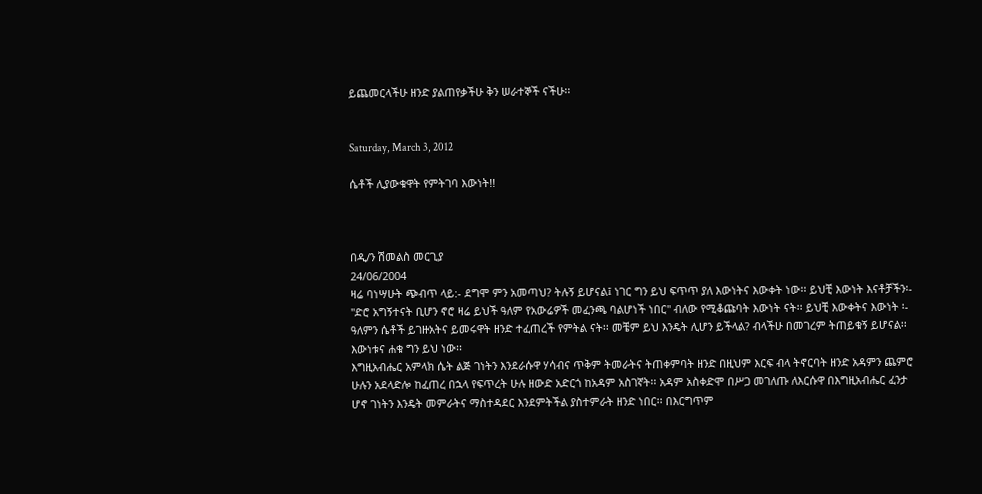ይጨመርላችሁ ዘንድ ያልጠየቃችሁ ቅን ሠራተኞች ናችሁ፡፡


Saturday, March 3, 2012

ሴቶች ሊያውቁዋት የምትገባ እውነት!!



በዲ/ን ሽመልስ መርጊያ
24/06/2004
ዛሬ ባነሣሁት ጭብጥ ላይ:- ደግሞ ምን አመጣህ? ትሉኝ ይሆናል፤ ነገር ግን ይህ ፍጥጥ ያለ እውነትና እውቀት ነው፡፡ ይህቺ እውነት እናቶቻችን፡- "ድሮ አግኝተናት ቢሆን ኖሮ ዛሬ ይህች ዓለም የአውሬዎች መፈንጫ ባልሆነች ነበር" ብለው የሚቆጩባት እውነት ናት፡፡ ይህቺ እውቀትና እውነት ፡-  ዓለምን ሴቶች ይገዙአትና ይመሩዋት ዘንድ ተፈጠረች የምትል ናት፡፡ መቼም ይህ እንዴት ሊሆን ይችላል? ብላችሁ በመገረም ትጠይቁኝ ይሆናል፡፡ እውነቱና ሐቁ ግን ይህ ነው፡፡
እግዚአብሔር አምላክ ሴት ልጅ ገነትን እንደራሱዋ ሃሳብና ጥቅም ትመራትና ትጠቀምባት ዘንድ በዚህም እርፍ ብላ ትኖርባት ዘንድ አዳምን ጨምሮ ሁሉን አደላድሎ ከፈጠረ በኋላ የፍጥረት ሁሉ ዘውድ አድርጎ ከአዳም አስገኛት፡፡ አዳም አስቀድሞ በሥጋ መገለጡ ለእርሱዋ በእግዚአብሔር ፈንታ ሆኖ ገነትን እንዴት መምራትና ማስተዳደር እንደምትችል ያስተምራት ዘንድ ነበር፡፡ በእርግጥም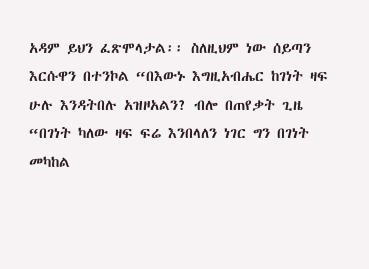አዳም ይህን ፈጽሞላታል፡፡ ስለዚህም ነው ሰይጣን እርሱዋን በተንኮል “በእውኑ እግዚአብሔር ከገነት ዛፍ ሁሉ እንዳትበሉ አዝዞአልን? ብሎ በጠየቃት ጊዜ “በገነት ካለው ዛፍ ፍሬ እንበላለን ነገር ግን በገነት መካከል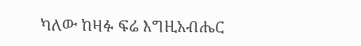ካለው ከዛፉ ፍሬ እግዚአብሔር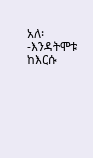አለ፡-እንዳትሞቱ ከእርሱ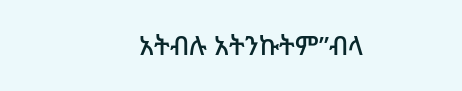አትብሉ አትንኩትም”ብላ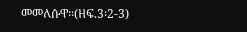መመለሱዋ፡፡(ዘፍ.3፡2-3)